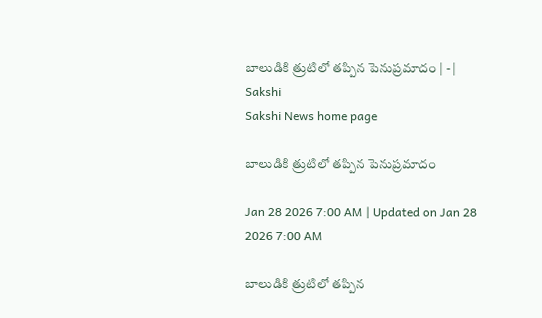బాలుడికి త్రుటిలో తప్పిన పెనుప్రమాదం | - | Sakshi
Sakshi News home page

బాలుడికి త్రుటిలో తప్పిన పెనుప్రమాదం

Jan 28 2026 7:00 AM | Updated on Jan 28 2026 7:00 AM

బాలుడికి త్రుటిలో తప్పిన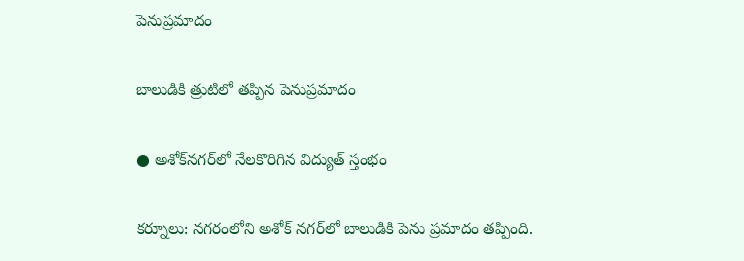పెనుప్రమాదం

బాలుడికి త్రుటిలో తప్పిన పెనుప్రమాదం

● అశోక్‌నగర్‌లో నేలకొరిగిన విద్యుత్‌ స్తంభం

కర్నూలు: నగరంలోని అశోక్‌ నగర్‌లో బాలుడికి పెను ప్రమాదం తప్పింది.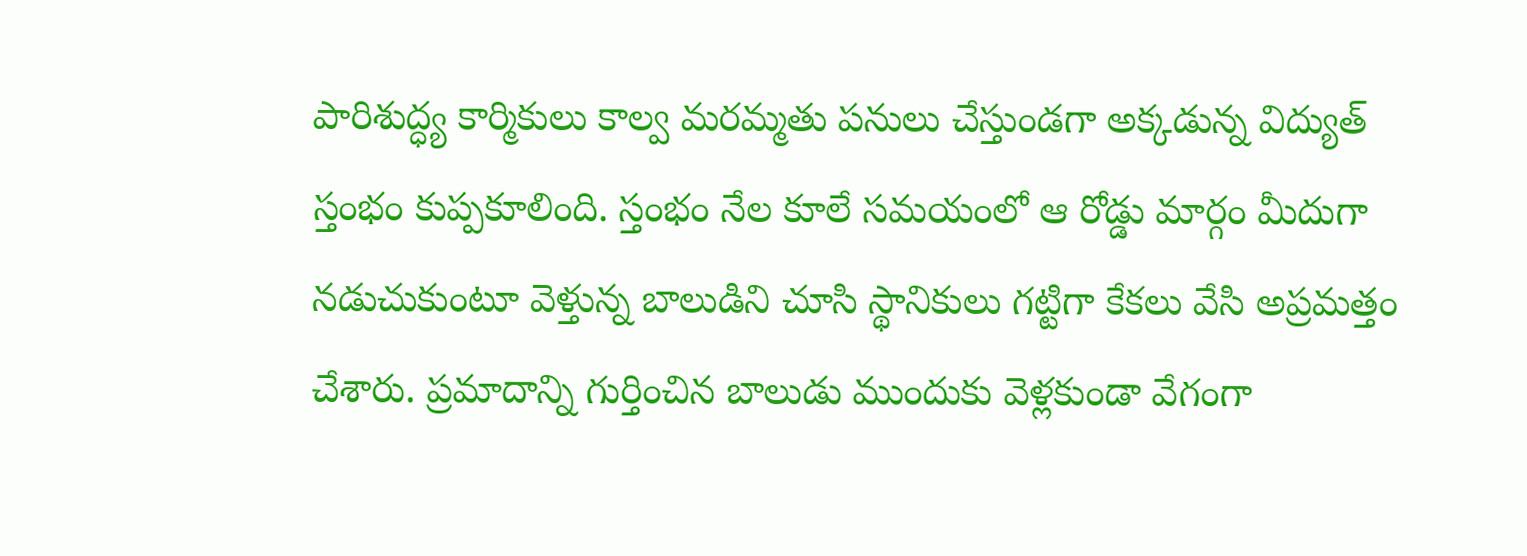పారిశుద్ధ్య కార్మికులు కాల్వ మరమ్మతు పనులు చేస్తుండగా అక్కడున్న విద్యుత్‌ స్తంభం కుప్పకూలింది. స్తంభం నేల కూలే సమయంలో ఆ రోడ్డు మార్గం మీదుగా నడుచుకుంటూ వెళ్తున్న బాలుడిని చూసి స్థానికులు గట్టిగా కేకలు వేసి అప్రమత్తం చేశారు. ప్రమాదాన్ని గుర్తించిన బాలుడు ముందుకు వెళ్లకుండా వేగంగా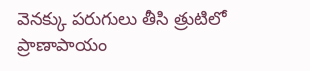వెనక్కు పరుగులు తీసి త్రుటిలో ప్రాణాపాయం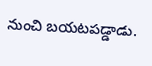నుంచి బయటపడ్డాడు.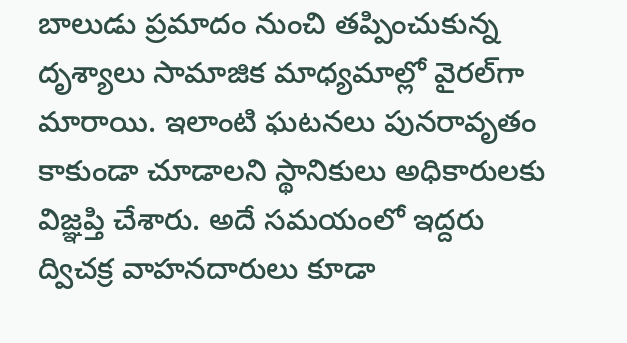బాలుడు ప్రమాదం నుంచి తప్పించుకున్న దృశ్యాలు సామాజిక మాధ్యమాల్లో వైరల్‌గా మారాయి. ఇలాంటి ఘటనలు పునరావృతం కాకుండా చూడాలని స్థానికులు అధికారులకు విజ్ఞప్తి చేశారు. అదే సమయంలో ఇద్దరు ద్విచక్ర వాహనదారులు కూడా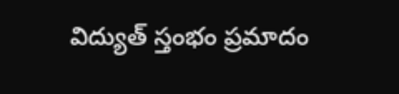విద్యుత్‌ స్తంభం ప్రమాదం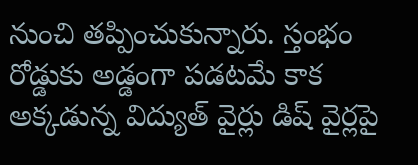నుంచి తప్పించుకున్నారు. స్తంభం రోడ్డుకు అడ్డంగా పడటమే కాక అక్కడున్న విద్యుత్‌ వైర్లు డిష్‌ వైర్లపై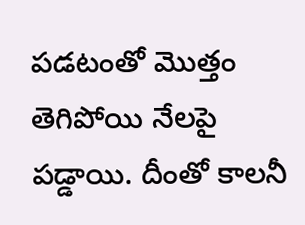పడటంతో మొత్తం తెగిపోయి నేలపై పడ్డాయి. దీంతో కాలనీ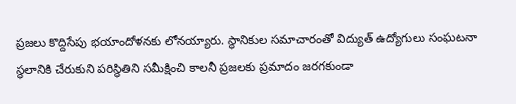ప్రజలు కొద్దిసేపు భయాందోళనకు లోనయ్యారు. స్థానికుల సమాచారంతో విద్యుత్‌ ఉద్యోగులు సంఘటనా స్థలానికి చేరుకుని పరిస్థితిని సమీక్షించి కాలనీ ప్రజలకు ప్రమాదం జరగకుండా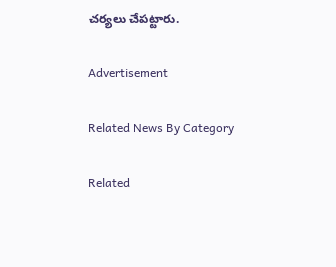చర్యలు చేపట్టారు.

Advertisement

Related News By Category

Related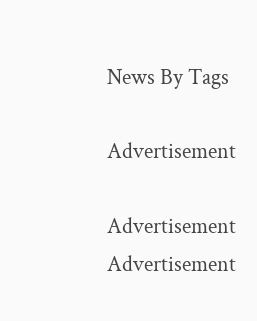News By Tags

Advertisement

Advertisement
Advertisement